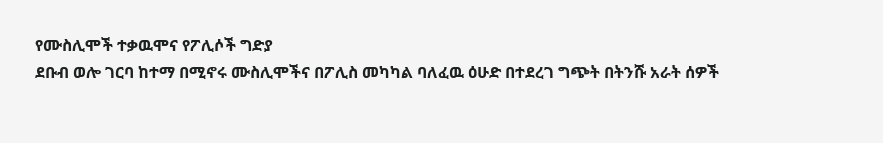የሙስሊሞች ተቃዉሞና የፖሊሶች ግድያ
ደቡብ ወሎ ገርባ ከተማ በሚኖሩ ሙስሊሞችና በፖሊስ መካካል ባለፈዉ ዕሁድ በተደረገ ግጭት በትንሹ አራት ሰዎች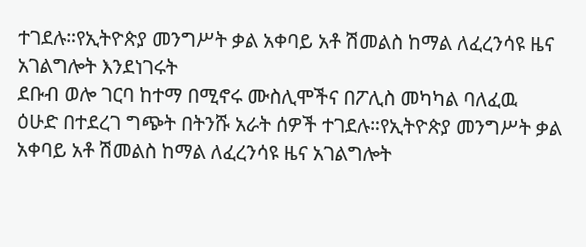ተገደሉ።የኢትዮጵያ መንግሥት ቃል አቀባይ አቶ ሽመልስ ከማል ለፈረንሳዩ ዜና አገልግሎት እንደነገሩት
ደቡብ ወሎ ገርባ ከተማ በሚኖሩ ሙስሊሞችና በፖሊስ መካካል ባለፈዉ ዕሁድ በተደረገ ግጭት በትንሹ አራት ሰዎች ተገደሉ።የኢትዮጵያ መንግሥት ቃል አቀባይ አቶ ሽመልስ ከማል ለፈረንሳዩ ዜና አገልግሎት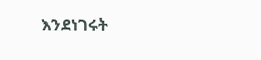እንደነገሩት